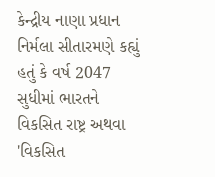કેન્દ્રીય નાણા પ્રધાન નિર્મલા સીતારમણે કહ્યું હતું કે વર્ષ 2047 સુધીમાં ભારતને વિકસિત રાષ્ટ્ર અથવા 'વિકસિત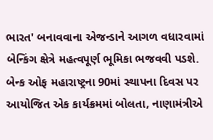ભારત' બનાવવાના એજન્ડાને આગળ વધારવામાં બેન્કિંગ ક્ષેત્રે મહત્વપૂર્ણ ભૂમિકા ભજવવી પડશે. બેન્ક ઓફ મહારાષ્ટ્રના 90માં સ્થાપના દિવસ પર આયોજિત એક કાર્યક્રમમાં બોલતા, નાણામંત્રીએ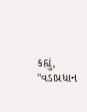કહ્યું, "વડાપ્રધાન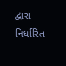દ્વારા નિર્ધારિત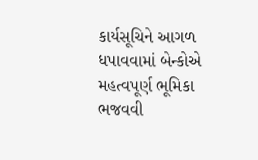કાર્યસૂચિને આગળ ધપાવવામાં બેન્કોએ મહત્વપૂર્ણ ભૂમિકા ભજવવી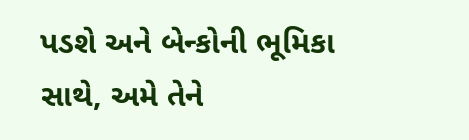પડશે અને બેન્કોની ભૂમિકા સાથે, અમે તેને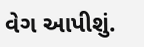વેગ આપીશું.